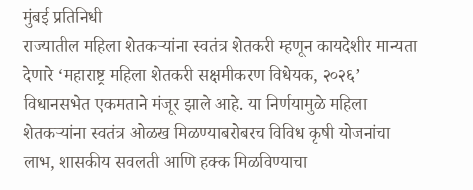मुंबई प्रतिनिधी
राज्यातील महिला शेतकऱ्यांना स्वतंत्र शेतकरी म्हणून कायदेशीर मान्यता देणारे ‘महाराष्ट्र महिला शेतकरी सक्षमीकरण विधेयक, २०२६’ विधानसभेत एकमताने मंजूर झाले आहे. या निर्णयामुळे महिला शेतकऱ्यांना स्वतंत्र ओळख मिळण्याबरोबरच विविध कृषी योजनांचा लाभ, शासकीय सवलती आणि हक्क मिळविण्याचा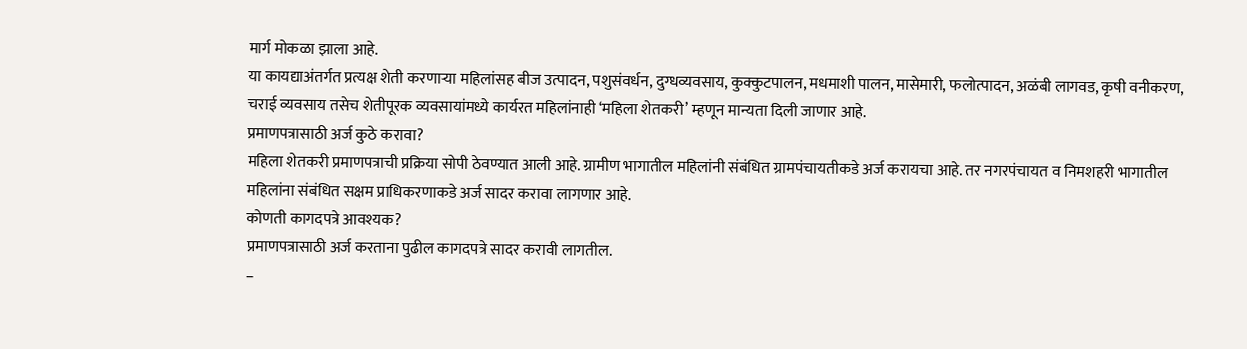मार्ग मोकळा झाला आहे.
या कायद्याअंतर्गत प्रत्यक्ष शेती करणाऱ्या महिलांसह बीज उत्पादन, पशुसंवर्धन, दुग्धव्यवसाय, कुक्कुटपालन, मधमाशी पालन, मासेमारी, फलोत्पादन, अळंबी लागवड, कृषी वनीकरण, चराई व्यवसाय तसेच शेतीपूरक व्यवसायांमध्ये कार्यरत महिलांनाही ‘महिला शेतकरी’ म्हणून मान्यता दिली जाणार आहे.
प्रमाणपत्रासाठी अर्ज कुठे करावा?
महिला शेतकरी प्रमाणपत्राची प्रक्रिया सोपी ठेवण्यात आली आहे. ग्रामीण भागातील महिलांनी संबंधित ग्रामपंचायतीकडे अर्ज करायचा आहे. तर नगरपंचायत व निमशहरी भागातील महिलांना संबंधित सक्षम प्राधिकरणाकडे अर्ज सादर करावा लागणार आहे.
कोणती कागदपत्रे आवश्यक?
प्रमाणपत्रासाठी अर्ज करताना पुढील कागदपत्रे सादर करावी लागतील.
–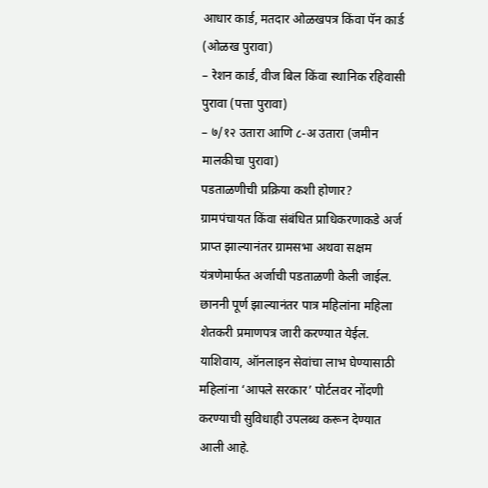आधार कार्ड, मतदार ओळखपत्र किंवा पॅन कार्ड (ओळख पुरावा)
– रेशन कार्ड, वीज बिल किंवा स्थानिक रहिवासी पुरावा (पत्ता पुरावा)
– ७/१२ उतारा आणि ८-अ उतारा (जमीन मालकीचा पुरावा)
पडताळणीची प्रक्रिया कशी होणार?
ग्रामपंचायत किंवा संबंधित प्राधिकरणाकडे अर्ज प्राप्त झाल्यानंतर ग्रामसभा अथवा सक्षम यंत्रणेमार्फत अर्जाची पडताळणी केली जाईल. छाननी पूर्ण झाल्यानंतर पात्र महिलांना महिला शेतकरी प्रमाणपत्र जारी करण्यात येईल.
याशिवाय, ऑनलाइन सेवांचा लाभ घेण्यासाठी महिलांना ‘आपले सरकार’ पोर्टलवर नोंदणी करण्याची सुविधाही उपलब्ध करून देण्यात आली आहे.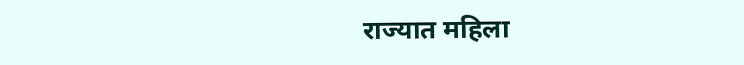राज्यात महिला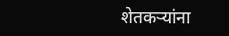शेतकऱ्यांना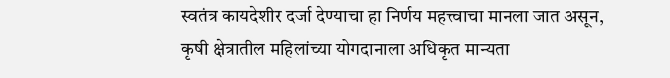स्वतंत्र कायदेशीर दर्जा देण्याचा हा निर्णय महत्त्वाचा मानला जात असून, कृषी क्षेत्रातील महिलांच्या योगदानाला अधिकृत मान्यता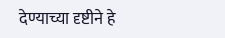देण्याच्या दृष्टीने हे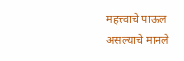महत्त्वाचे पाऊल असल्याचे मानले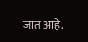जात आहे.